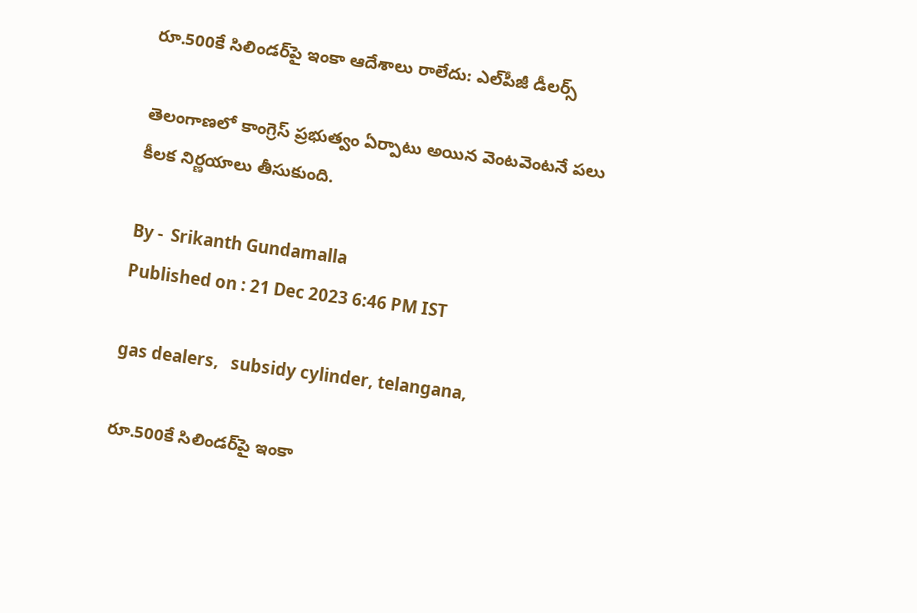రూ.500కే సిలిండర్‌పై ఇంకా ఆదేశాలు రాలేదు: ఎల్‌పీజీ డీలర్స్‌

తెలంగాణలో కాంగ్రెస్‌ ప్రభుత్వం ఏర్పాటు అయిన వెంటవెంటనే పలు కీలక నిర్ణయాలు తీసుకుంది.

By -  Srikanth Gundamalla
Published on : 21 Dec 2023 6:46 PM IST

gas dealers,   subsidy cylinder, telangana,

రూ.500కే సిలిండర్‌పై ఇంకా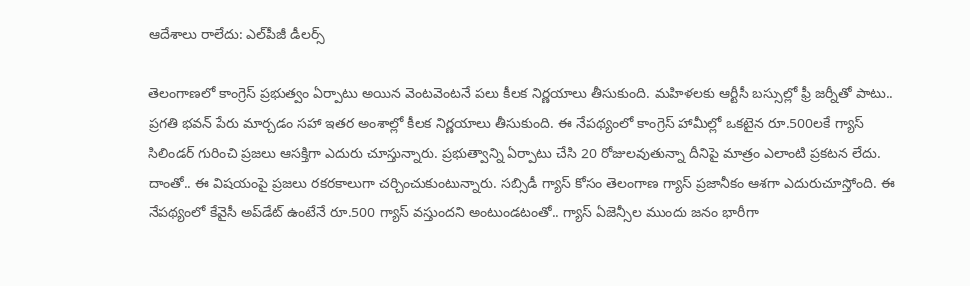ఆదేశాలు రాలేదు: ఎల్‌పీజీ డీలర్స్‌

తెలంగాణలో కాంగ్రెస్‌ ప్రభుత్వం ఏర్పాటు అయిన వెంటవెంటనే పలు కీలక నిర్ణయాలు తీసుకుంది. మహిళలకు ఆర్టీసీ బస్సుల్లో ఫ్రీ జర్నీతో పాటు.. ప్రగతి భవన్‌ పేరు మార్చడం సహా ఇతర అంశాల్లో కీలక నిర్ణయాలు తీసుకుంది. ఈ నేపథ్యంలో కాంగ్రెస్‌ హామీల్లో ఒకటైన రూ.500లకే గ్యాస్‌ సిలిండర్‌ గురించి ప్రజలు ఆసక్తిగా ఎదురు చూస్తున్నారు. ప్రభుత్వాన్ని ఏర్పాటు చేసి 20 రోజులవుతున్నా దీనిపై మాత్రం ఎలాంటి ప్రకటన లేదు. దాంతో.. ఈ విషయంపై ప్రజలు రకరకాలుగా చర్చించుకుంటున్నారు. సబ్సిడీ గ్యాస్‌ కోసం తెలంగాణ గ్యాస్ ప్రజానీకం ఆశగా ఎదురుచూస్తోంది. ఈ నేపథ్యంలో కేవైసీ అప్‌డేట్‌ ఉంటేనే రూ.500 గ్యాస్‌ వస్తుందని అంటుండటంతో.. గ్యాస్‌ ఏజెన్సీల ముందు జనం భారీగా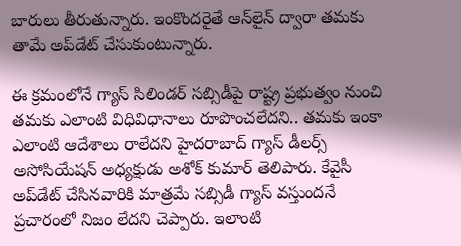బారులు తీరుతున్నారు. ఇంకొందరైతే ఆన్‌లైన్‌ ద్వారా తమకు తామే అప్‌డేట్‌ చేసుకుంటున్నారు.

ఈ క్రమంలోనే గ్యాస్‌ సిలిండర్ సబ్సిడీపై రాష్ట్ర ప్రభుత్వం నుంచి తమకు ఎలాంటి విధివిధానాలు రూపొంచలేదని.. తమకు ఇంకా ఎలాంటి ఆదేశాలు రాలేదని హైదరాబాద్‌ గ్యాస్‌ డీలర్స్‌ అసోసియేషన్ అధ్యక్షుడు అశోక్‌ కుమార్‌ తెలిపారు. కేవైసీ అప్‌డేట్‌ చేసినవారికి మాత్రమే సబ్సిడీ గ్యాస్‌ వస్తుందనే ప్రచారంలో నిజం లేదని చెప్పారు. ఇలాంటి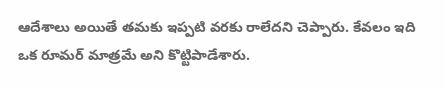ఆదేశాలు అయితే తమకు ఇప్పటి వరకు రాలేదని చెప్పారు. కేవలం ఇది ఒక రూమర్‌ మాత్రమే అని కొట్టిపాడేశారు.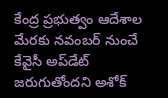కేంద్ర ప్రభుత్వం ఆదేశాల మేరకు నవంబర్‌ నుంచే కేవైసీ అప్‌డేట్‌ జరుగుతోందని అశోక్‌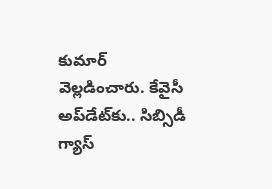కుమార్‌ వెల్లడించారు. కేవైసీ అప్‌డేట్‌కు.. సిబ్సిడీ గ్యాస్‌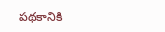పథకానికి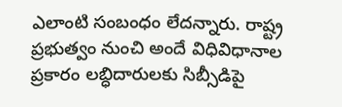ఎలాంటి సంబంధం లేదన్నారు. రాష్ట్ర ప్రభుత్వం నుంచి అందే విధివిధానాల ప్రకారం లబ్ధిదారులకు సిబ్సీడిపై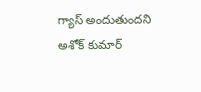గ్యాస్‌ అందుతుందని అశోక్‌ కుమార్‌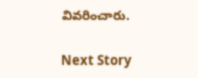వివరించారు.

Next Story